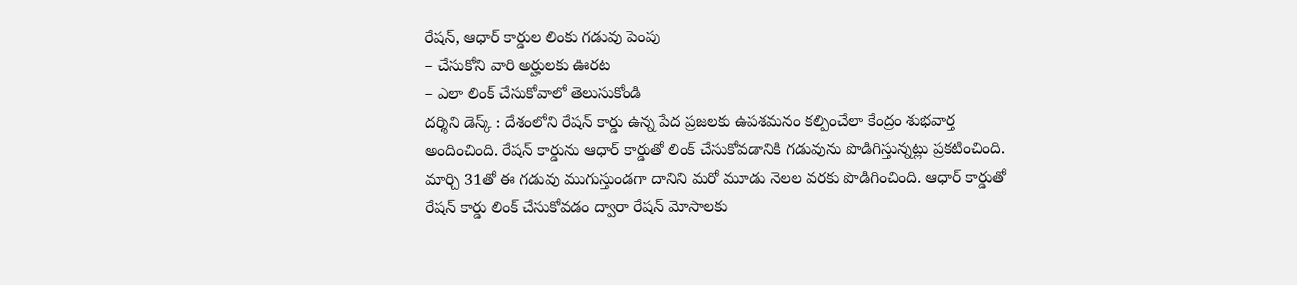రేషన్, ఆధార్ కార్డుల లింకు గడువు పెంపు
– చేసుకోని వారి అర్హులకు ఊరట
– ఎలా లింక్ చేసుకోవాలో తెలుసుకోండి
దర్శిని డెస్క్ : దేశంలోని రేషన్ కార్డు ఉన్న పేద ప్రజలకు ఉపశమనం కల్పించేలా కేంద్రం శుభవార్త అందించింది. రేషన్ కార్డును ఆధార్ కార్డుతో లింక్ చేసుకోవడానికి గడువును పొడిగిస్తున్నట్లు ప్రకటించింది. మార్చి 31తో ఈ గడువు ముగుస్తుండగా దానిని మరో మూడు నెలల వరకు పొడిగించింది. ఆధార్ కార్డుతో రేషన్ కార్డు లింక్ చేసుకోవడం ద్వారా రేషన్ మోసాలకు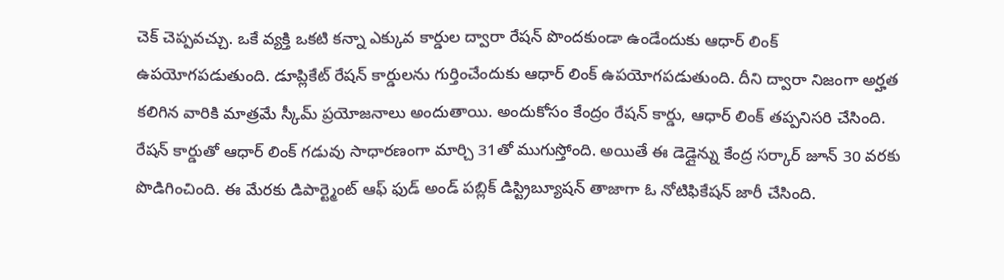చెక్ చెప్పవచ్చు. ఒకే వ్యక్తి ఒకటి కన్నా ఎక్కువ కార్డుల ద్వారా రేషన్ పొందకుండా ఉండేందుకు ఆధార్ లింక్ ఉపయోగపడుతుంది. డూప్లికేట్ రేషన్ కార్డులను గుర్తించేందుకు ఆధార్ లింక్ ఉపయోగపడుతుంది. దీని ద్వారా నిజంగా అర్హత కలిగిన వారికి మాత్రమే స్కీమ్ ప్రయోజనాలు అందుతాయి. అందుకోసం కేంద్రం రేషన్ కార్డు, ఆధార్ లింక్ తప్పనిసరి చేసింది. రేషన్ కార్డుతో ఆధార్ లింక్ గడువు సాధారణంగా మార్చి 31తో ముగుస్తోంది. అయితే ఈ డెడ్లైన్ను కేంద్ర సర్కార్ జూన్ 30 వరకు పొడిగించింది. ఈ మేరకు డిపార్ట్మెంట్ ఆఫ్ ఫుడ్ అండ్ పబ్లిక్ డిస్ట్రిబ్యూషన్ తాజాగా ఓ నోటిఫికేషన్ జారీ చేసింది.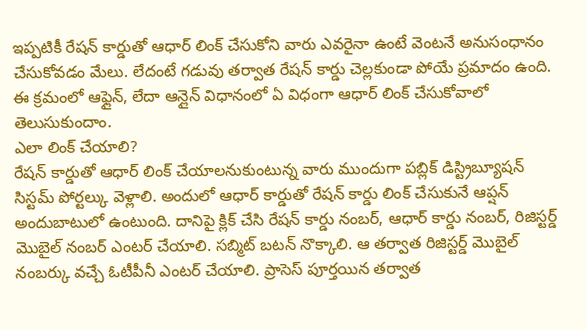ఇప్పటికీ రేషన్ కార్డుతో ఆధార్ లింక్ చేసుకోని వారు ఎవరైనా ఉంటే వెంటనే అనుసంధానం చేసుకోవడం మేలు. లేదంటే గడువు తర్వాత రేషన్ కార్డు చెల్లకుండా పోయే ప్రమాదం ఉంది. ఈ క్రమంలో ఆఫ్లైన్, లేదా ఆన్లైన్ విధానంలో ఏ విధంగా ఆధార్ లింక్ చేసుకోవాలో తెలుసుకుందాం.
ఎలా లింక్ చేయాలి?
రేషన్ కార్డుతో ఆధార్ లింక్ చేయాలనుకుంటున్న వారు ముందుగా పబ్లిక్ డిస్ట్రిబ్యూషన్ సిస్టమ్ పోర్టల్కు వెళ్లాలి. అందులో ఆధార్ కార్డుతో రేషన్ కార్డు లింక్ చేసుకునే ఆప్షన్ అందుబాటులో ఉంటుంది. దానిపై క్లిక్ చేసి రేషన్ కార్డు నంబర్, ఆధార్ కార్డు నంబర్, రిజిస్టర్డ్ మొబైల్ నంబర్ ఎంటర్ చేయాలి. సబ్మిట్ బటన్ నొక్కాలి. ఆ తర్వాత రిజిస్టర్డ్ మొబైల్ నంబర్కు వచ్చే ఓటీపీనీ ఎంటర్ చేయాలి. ప్రాసెస్ పూర్తయిన తర్వాత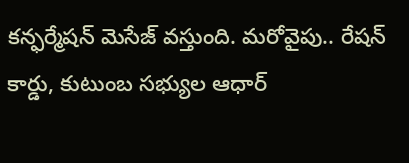కన్ఫర్మేషన్ మెసేజ్ వస్తుంది. మరోవైపు.. రేషన్ కార్డు, కుటుంబ సభ్యుల ఆధార్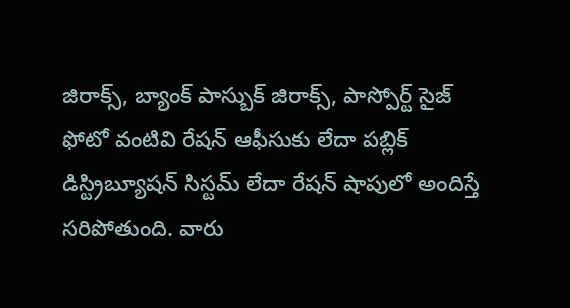జిరాక్స్, బ్యాంక్ పాస్బుక్ జిరాక్స్, పాస్పోర్ట్ సైజ్ ఫోటో వంటివి రేషన్ ఆఫీసుకు లేదా పబ్లిక్ డిస్ట్రిబ్యూషన్ సిస్టమ్ లేదా రేషన్ షాపులో అందిస్తే సరిపోతుంది. వారు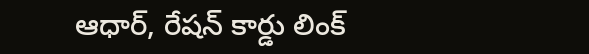ఆధార్, రేషన్ కార్డు లింక్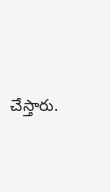చేస్తారు.